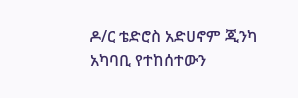ዶ/ር ቴድሮስ አድሀኖም ጂንካ አካባቢ የተከሰተውን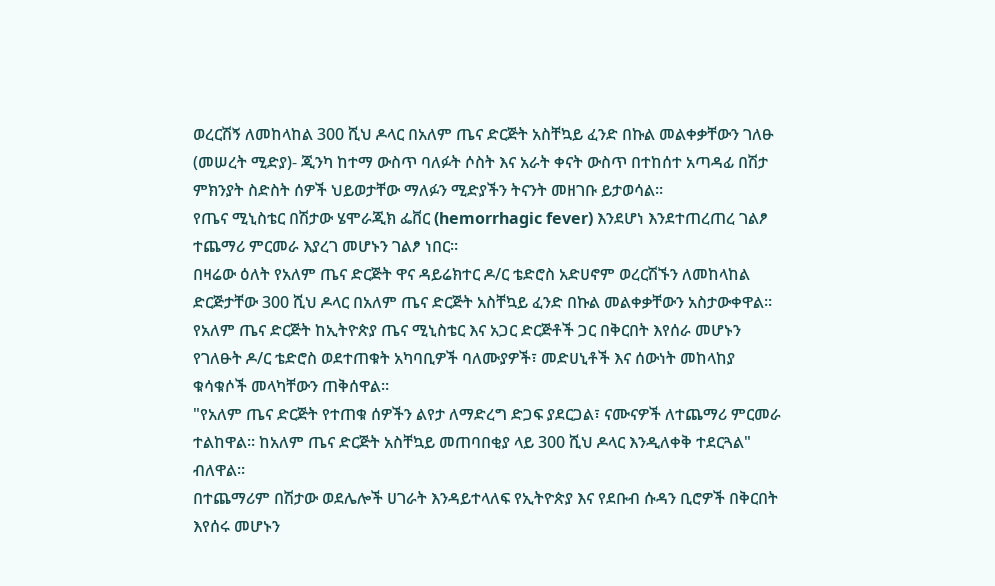ወረርሽኝ ለመከላከል 300 ሺህ ዶላር በአለም ጤና ድርጅት አስቸኳይ ፈንድ በኩል መልቀቃቸውን ገለፁ
(መሠረት ሚድያ)- ጂንካ ከተማ ውስጥ ባለፉት ሶስት እና አራት ቀናት ውስጥ በተከሰተ አጣዳፊ በሽታ ምክንያት ስድስት ሰዎች ህይወታቸው ማለፉን ሚድያችን ትናንት መዘገቡ ይታወሳል።
የጤና ሚኒስቴር በሽታው ሄሞራጂክ ፌቨር (hemorrhagic fever) እንደሆነ እንደተጠረጠረ ገልፆ ተጨማሪ ምርመራ እያረገ መሆኑን ገልፆ ነበር።
በዛሬው ዕለት የአለም ጤና ድርጅት ዋና ዳይሬክተር ዶ/ር ቴድሮስ አድሀኖም ወረርሽኙን ለመከላከል ድርጅታቸው 300 ሺህ ዶላር በአለም ጤና ድርጅት አስቸኳይ ፈንድ በኩል መልቀቃቸውን አስታውቀዋል።
የአለም ጤና ድርጅት ከኢትዮጵያ ጤና ሚኒስቴር እና አጋር ድርጅቶች ጋር በቅርበት እየሰራ መሆኑን የገለፁት ዶ/ር ቴድሮስ ወደተጠቁት አካባቢዎች ባለሙያዎች፣ መድሀኒቶች እና ሰውነት መከላከያ ቁሳቁሶች መላካቸውን ጠቅሰዋል።
"የአለም ጤና ድርጅት የተጠቁ ሰዎችን ልየታ ለማድረግ ድጋፍ ያደርጋል፣ ናሙናዎች ለተጨማሪ ምርመራ ተልከዋል። ከአለም ጤና ድርጅት አስቸኳይ መጠባበቂያ ላይ 300 ሺህ ዶላር እንዲለቀቅ ተደርጓል" ብለዋል።
በተጨማሪም በሽታው ወደሌሎች ሀገራት እንዳይተላለፍ የኢትዮጵያ እና የደቡብ ሱዳን ቢሮዎች በቅርበት እየሰሩ መሆኑን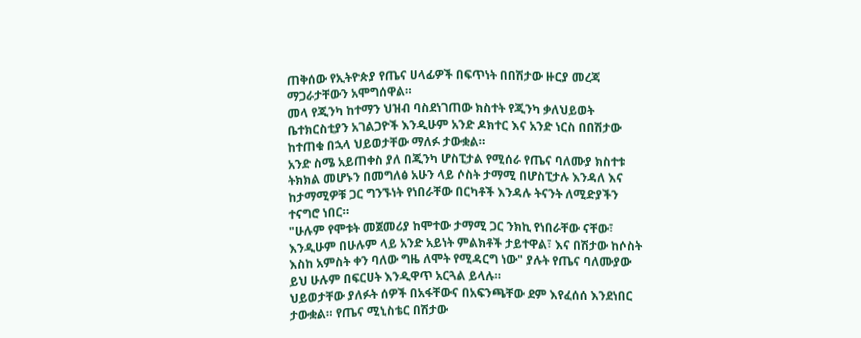ጠቅሰው የኢትዮጵያ የጤና ሀላፊዎች በፍጥነት በበሽታው ዙርያ መረጃ ማጋራታቸውን አሞግሰዋል።
መላ የጂንካ ከተማን ህዝብ ባስደነገጠው ክስተት የጂንካ ቃለህይወት ቤተክርስቲያን አገልጋዮች እንዲሁም አንድ ዶክተር እና አንድ ነርስ በበሽታው ከተጠቁ በኋላ ህይወታቸው ማለፉ ታውቋል።
አንድ ስሜ አይጠቀስ ያለ በጂንካ ሆስፒታል የሚሰራ የጤና ባለሙያ ክስተቱ ትክክል መሆኑን በመግለፅ አሁን ላይ ሶስት ታማሚ በሆስፒታሉ እንዳለ እና ከታማሚዎቹ ጋር ግንኙነት የነበራቸው በርካቶች እንዳሉ ትናንት ለሚድያችን ተናግሮ ነበር።
"ሁሉም የሞቱት መጀመሪያ ከሞተው ታማሚ ጋር ንክኪ የነበራቸው ናቸው፣ እንዲሁም በሁሉም ላይ አንድ አይነት ምልክቶች ታይተዋል፣ እና በሽታው ከሶስት እስከ አምስት ቀን ባለው ግዜ ለሞት የሚዳርግ ነው" ያሉት የጤና ባለሙያው ይህ ሁሉም በፍርሀት እንዲዋጥ አርጓል ይላሉ።
ህይወታቸው ያለፉት ሰዎች በአፋቸውና በአፍንጫቸው ደም እየፈሰሰ እንደነበር ታውቋል። የጤና ሚኒስቴር በሽታው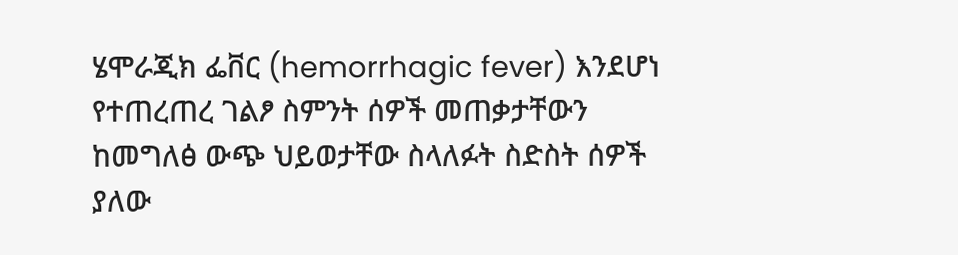ሄሞራጂክ ፌቨር (hemorrhagic fever) እንደሆነ የተጠረጠረ ገልፆ ስምንት ሰዎች መጠቃታቸውን ከመግለፅ ውጭ ህይወታቸው ስላለፉት ስድስት ሰዎች ያለው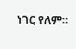ነገር የለም።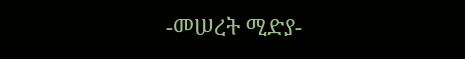-መሠረት ሚድያ-